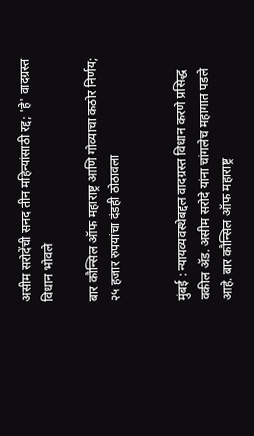असीम सरोदेंची सनद तीन महिन्यांसाठी रद्द; 'हे' वादग्रस्त विधान भोवले

बार कौन्सिल ऑफ महाराष्ट्र आणि गोव्याचा कठोर निर्णय; २५ हजार रुपयांचा दंडही ठोठावला


मुंबई : न्यायव्यवस्थेबद्दल वादग्रस्त विधान करणे प्रसिद्ध वकील अ‍ॅड. असीम सरोदे यांना चांगलेच महागात पडले आहे. बार कौन्सिल ऑफ महाराष्ट्र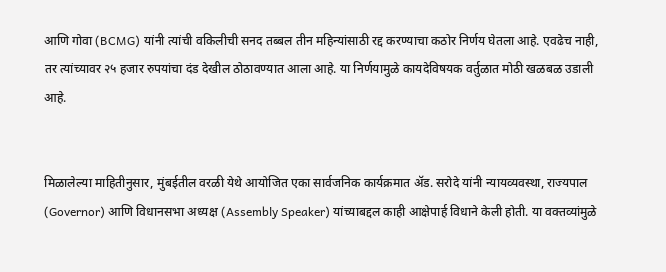आणि गोवा (BCMG) यांनी त्यांची वकिलीची सनद तब्बल तीन महिन्यांसाठी रद्द करण्याचा कठोर निर्णय घेतला आहे. एवढेच नाही, तर त्यांच्यावर २५ हजार रुपयांचा दंड देखील ठोठावण्यात आला आहे. या निर्णयामुळे कायदेविषयक वर्तुळात मोठी खळबळ उडाली आहे.


मिळालेल्या माहितीनुसार, मुंबईतील वरळी येथे आयोजित एका सार्वजनिक कार्यक्रमात अ‍ॅड. सरोदे यांनी न्यायव्यवस्था, राज्यपाल (Governor) आणि विधानसभा अध्यक्ष (Assembly Speaker) यांच्याबद्दल काही आक्षेपार्ह विधाने केली होती. या वक्तव्यांमुळे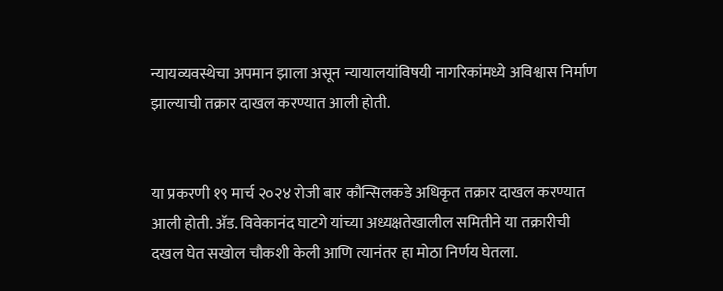न्यायव्यवस्थेचा अपमान झाला असून न्यायालयांविषयी नागरिकांमध्ये अविश्वास निर्माण झाल्याची तक्रार दाखल करण्यात आली होती.


या प्रकरणी १९ मार्च २०२४ रोजी बार कौन्सिलकडे अधिकृत तक्रार दाखल करण्यात आली होती. अ‍ॅड. विवेकानंद घाटगे यांच्या अध्यक्षतेखालील समितीने या तक्रारीची दखल घेत सखोल चौकशी केली आणि त्यानंतर हा मोठा निर्णय घेतला.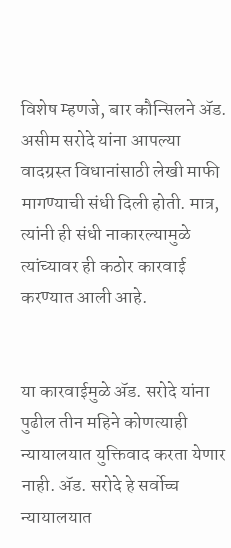विशेष म्हणजे, बार कौन्सिलने अ‍ॅड. असीम सरोदे यांना आपल्या वादग्रस्त विधानांसाठी लेखी माफी मागण्याची संधी दिली होती. मात्र, त्यांनी ही संधी नाकारल्यामुळे त्यांच्यावर ही कठोर कारवाई करण्यात आली आहे.


या कारवाईमुळे अ‍ॅड. सरोदे यांना पुढील तीन महिने कोणत्याही न्यायालयात युक्तिवाद करता येणार नाही. अ‍ॅड. सरोदे हे सर्वोच्च न्यायालयात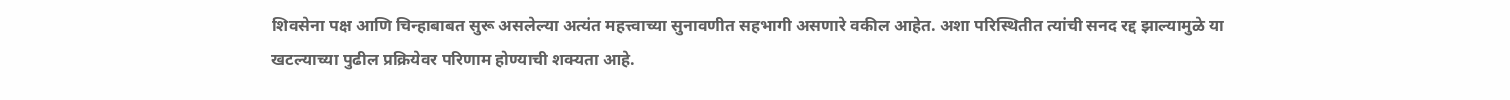शिवसेना पक्ष आणि चिन्हाबाबत सुरू असलेल्या अत्यंत महत्त्वाच्या सुनावणीत सहभागी असणारे वकील आहेत. अशा परिस्थितीत त्यांची सनद रद्द झाल्यामुळे या खटल्याच्या पुढील प्रक्रियेवर परिणाम होण्याची शक्यता आहे.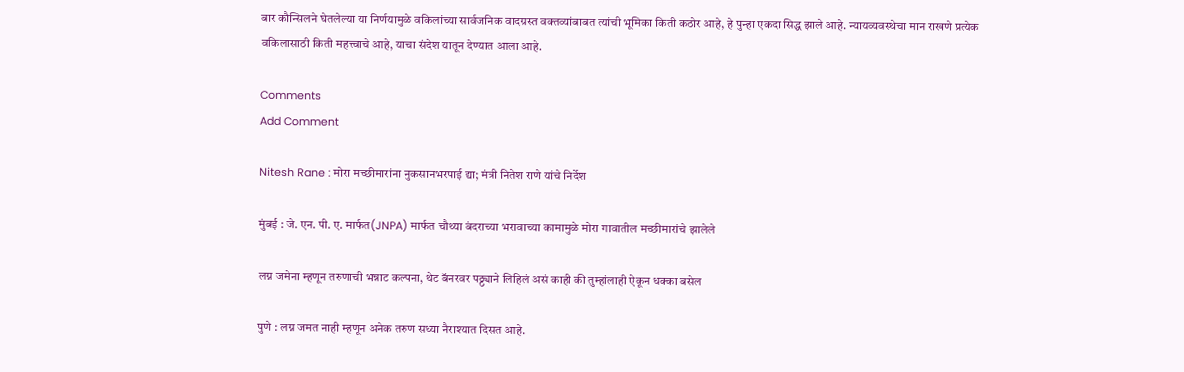बार कौन्सिलने घेतलेल्या या निर्णयामुळे वकिलांच्या सार्वजनिक वादग्रस्त वक्तव्यांबाबत त्यांची भूमिका किती कठोर आहे, हे पुन्हा एकदा सिद्ध झाले आहे. न्यायव्यवस्थेचा मान राखणे प्रत्येक वकिलासाठी किती महत्त्वाचे आहे, याचा संदेश यातून देण्यात आला आहे.

Comments
Add Comment

Nitesh Rane : मोरा मच्छीमारांना नुकसानभरपाई द्या; मंत्री नितेश राणे यांचे निर्देश

मुंबई : जे. एन. पी. ए. मार्फत(JNPA) मार्फत चौथ्या बंदराच्या भरावाच्या कामामुळे मोरा गावातील मच्छीमारांचे झालेले

लग्न जमेना म्हणून तरुणाची भन्नाट कल्पना, थेट बॅनरवर पठ्ठ्याने लिहिलं असं काही की तुम्हांलाही ऐकून धक्का बसेल

पुणे : लग्न जमत नाही म्हणून अनेक तरुण सध्या नैराश्यात दिसत आहे.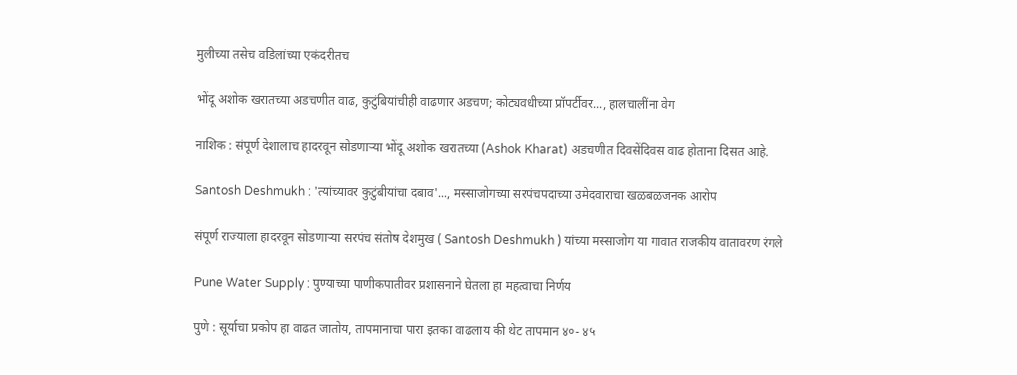मुलीच्या तसेच वडिलांच्या एकंदरीतच

भोंदू अशोक खरातच्या अडचणीत वाढ, कुटुंबियांचीही वाढणार अडचण; कोट्यवधीच्या प्रॉपर्टीवर..., हालचालींना वेग

नाशिक : संपूर्ण देशालाच हादरवून सोडणाऱ्या भोंदू अशोक खरातच्या (Ashok Kharat) अडचणीत दिवसेंदिवस वाढ होताना दिसत आहे.

Santosh Deshmukh : 'त्यांच्यावर कुटुंबीयांचा दबाव'..., मस्साजोगच्या सरपंचपदाच्या उमेदवाराचा खळबळजनक आरोप

संपूर्ण राज्याला हादरवून सोडणाऱ्या सरपंच संतोष देशमुख ( Santosh Deshmukh ) यांच्या मस्साजोग या गावात राजकीय वातावरण रंगले

Pune Water Supply : पुण्याच्या पाणीकपातीवर प्रशासनाने घेतला हा महत्वाचा निर्णय

पुणे : सूर्याचा प्रकोप हा वाढत जातोय, तापमानाचा पारा इतका वाढलाय की थेट तापमान ४०- ४५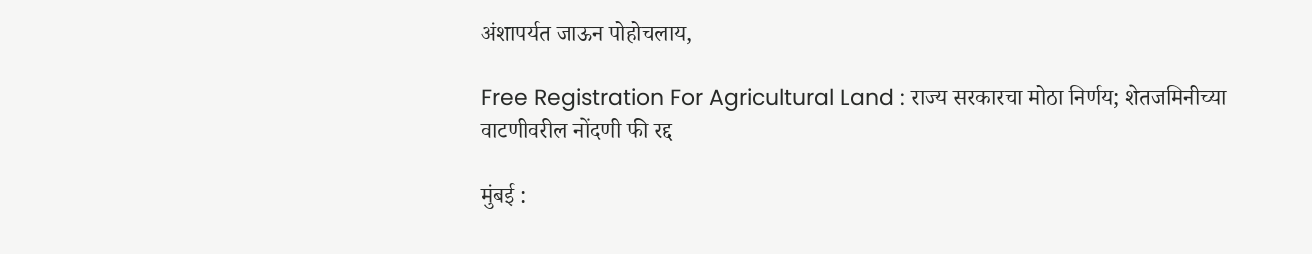अंशापर्यत जाऊन पोहोचलाय,

Free Registration For Agricultural Land : राज्य सरकारचा मोठा निर्णय; शेतजमिनीच्या वाटणीवरील नोंदणी फी रद्द

मुंबई :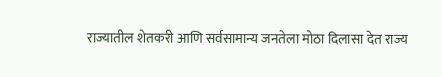राज्यातील शेतकरी आणि सर्वसामान्य जनतेला मोठा दिलासा देत राज्य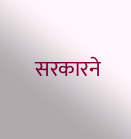सरकारने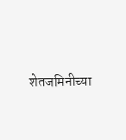शेतजमिनीच्या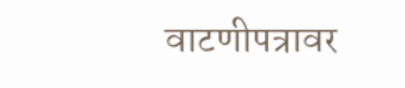वाटणीपत्रावर